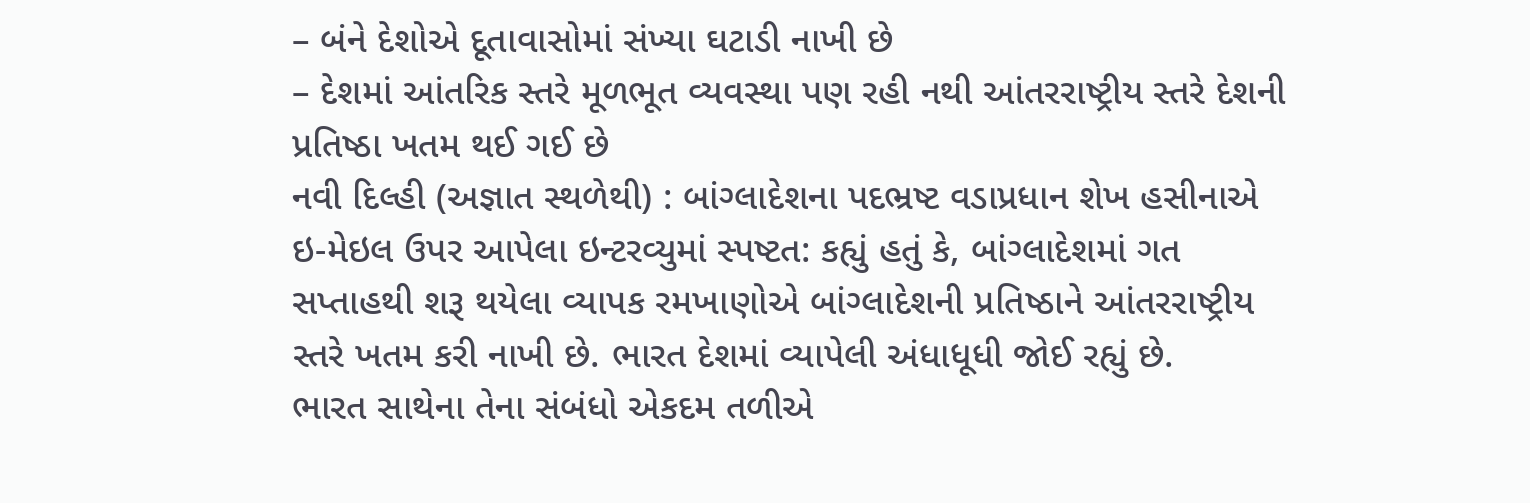– બંને દેશોએ દૂતાવાસોમાં સંખ્યા ઘટાડી નાખી છે
– દેશમાં આંતરિક સ્તરે મૂળભૂત વ્યવસ્થા પણ રહી નથી આંતરરાષ્ટ્રીય સ્તરે દેશની પ્રતિષ્ઠા ખતમ થઈ ગઈ છે
નવી દિલ્હી (અજ્ઞાત સ્થળેથી) : બાંગ્લાદેશના પદભ્રષ્ટ વડાપ્રધાન શેખ હસીનાએ ઇ-મેઇલ ઉપર આપેલા ઇન્ટરવ્યુમાં સ્પષ્ટત: કહ્યું હતું કે, બાંગ્લાદેશમાં ગત સપ્તાહથી શરૂ થયેલા વ્યાપક રમખાણોએ બાંગ્લાદેશની પ્રતિષ્ઠાને આંતરરાષ્ટ્રીય સ્તરે ખતમ કરી નાખી છે. ભારત દેશમાં વ્યાપેલી અંધાધૂધી જોઈ રહ્યું છે.
ભારત સાથેના તેના સંબંધો એકદમ તળીએ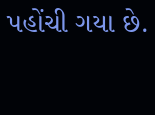પહોંચી ગયા છે.